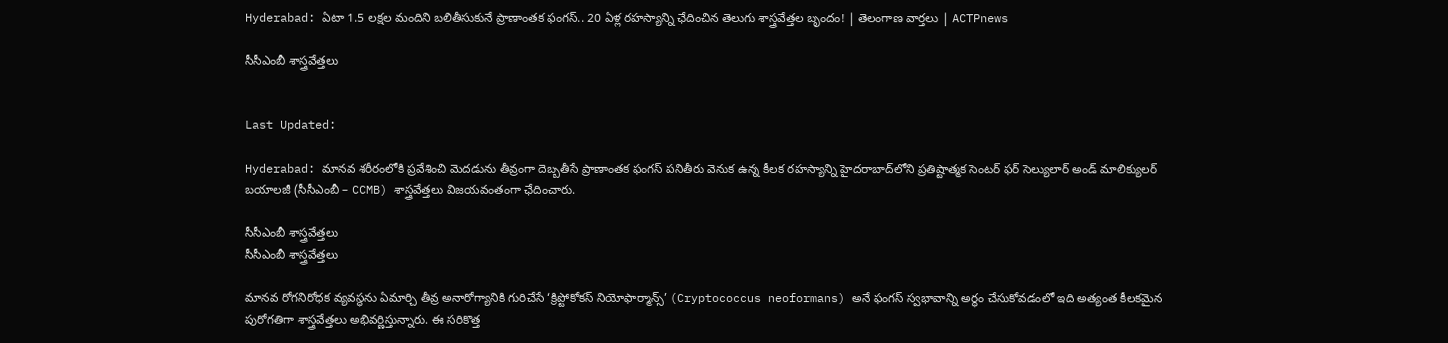Hyderabad: ఏటా 1.5 లక్షల మందిని బలితీసుకునే ప్రాణాంతక ఫంగస్.. 20 ఏళ్ల రహస్యాన్ని ఛేదించిన తెలుగు శాస్త్రవేత్తల బృందం! | తెలంగాణ వార్తలు | ACTPnews

సీసీఎంబీ శాస్త్రవేత్తలు


Last Updated:

Hyderabad: మానవ శరీరంలోకి ప్రవేశించి మెదడును తీవ్రంగా దెబ్బతీసే ప్రాణాంతక ఫంగస్ పనితీరు వెనుక ఉన్న కీలక రహస్యాన్ని హైదరాబాద్‌లోని ప్రతిష్టాత్మక సెంటర్ ఫర్ సెల్యులార్ అండ్ మాలిక్యులర్ బయాలజీ (సీసీఎంబీ – CCMB) శాస్త్రవేత్తలు విజయవంతంగా ఛేదించారు.

సీసీఎంబీ శాస్త్రవేత్తలు
సీసీఎంబీ శాస్త్రవేత్తలు

మానవ రోగనిరోధక వ్యవస్థను ఏమార్చి తీవ్ర అనారోగ్యానికి గురిచేసే ‘క్రిప్టోకోకస్ నియోఫార్మాన్స్’ (Cryptococcus neoformans) అనే ఫంగస్ స్వభావాన్ని అర్థం చేసుకోవడంలో ఇది అత్యంత కీలకమైన పురోగతిగా శాస్త్రవేత్తలు అభివర్ణిస్తున్నారు. ఈ సరికొత్త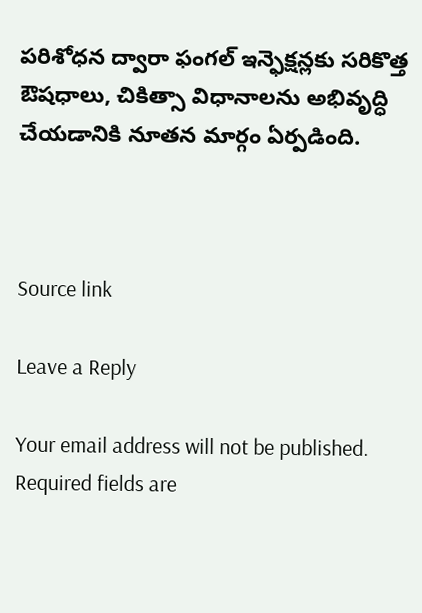పరిశోధన ద్వారా ఫంగల్ ఇన్ఫెక్షన్లకు సరికొత్త ఔషధాలు, చికిత్సా విధానాలను అభివృద్ధి చేయడానికి నూతన మార్గం ఏర్పడింది.



Source link

Leave a Reply

Your email address will not be published. Required fields are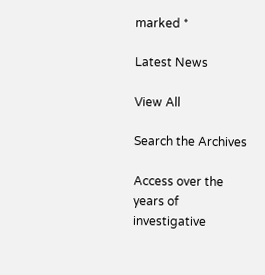marked *

Latest News

View All

Search the Archives

Access over the years of investigative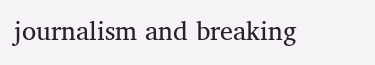journalism and breaking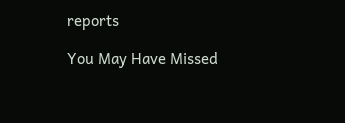reports

You May Have Missed